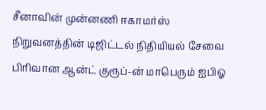சீனாவின் முன்னணி ஈகாமர்ஸ் நிறுவனத்தின் டிஜிட்டல் நிதியியல் சேவை பிரிவான ஆன்ட் குரூப்-ன் மாபெரும் ஐபிஓ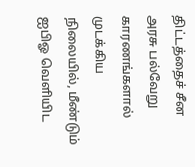திட்டத்தைச் சீன அரசு பல்வேறு காரணங்களால் முடக்கிய நிலையில், மீண்டும் ஐபிஓ வெளியிட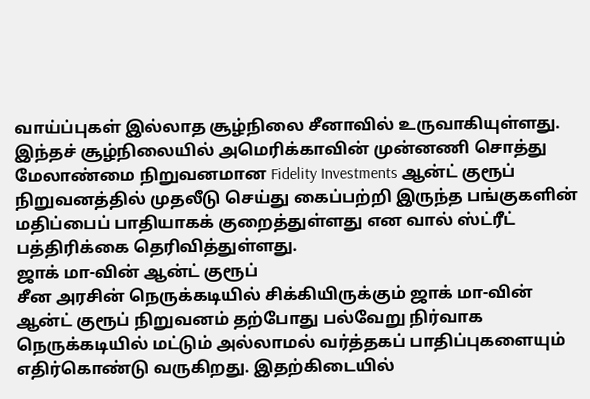வாய்ப்புகள் இல்லாத சூழ்நிலை சீனாவில் உருவாகியுள்ளது.
இந்தச் சூழ்நிலையில் அமெரிக்காவின் முன்னணி சொத்து மேலாண்மை நிறுவனமான Fidelity Investments ஆன்ட் குரூப் நிறுவனத்தில் முதலீடு செய்து கைப்பற்றி இருந்த பங்குகளின் மதிப்பைப் பாதியாகக் குறைத்துள்ளது என வால் ஸ்ட்ரீட் பத்திரிக்கை தெரிவித்துள்ளது.
ஜாக் மா-வின் ஆன்ட் குரூப்
சீன அரசின் நெருக்கடியில் சிக்கியிருக்கும் ஜாக் மா-வின் ஆன்ட் குரூப் நிறுவனம் தற்போது பல்வேறு நிர்வாக நெருக்கடியில் மட்டும் அல்லாமல் வர்த்தகப் பாதிப்புகளையும் எதிர்கொண்டு வருகிறது. இதற்கிடையில்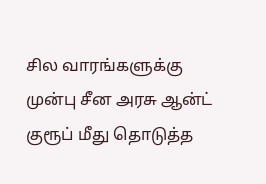சில வாரங்களுக்கு முன்பு சீன அரசு ஆன்ட் குரூப் மீது தொடுத்த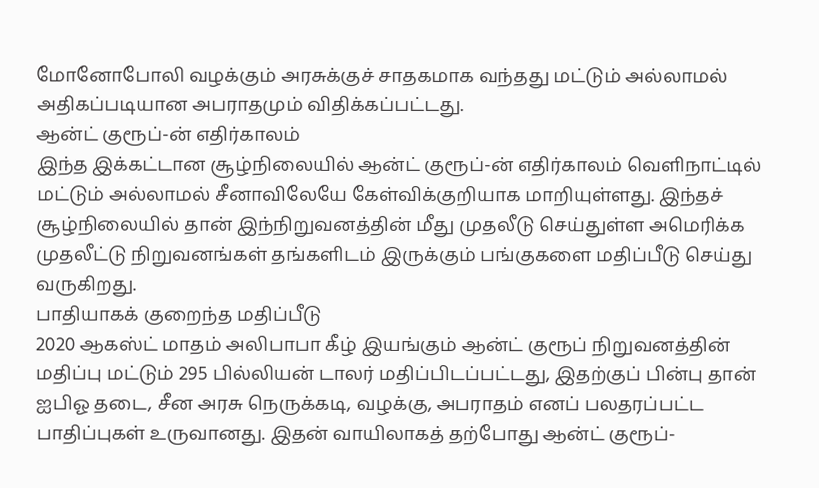மோனோபோலி வழக்கும் அரசுக்குச் சாதகமாக வந்தது மட்டும் அல்லாமல் அதிகப்படியான அபராதமும் விதிக்கப்பட்டது.
ஆன்ட் குரூப்-ன் எதிர்காலம்
இந்த இக்கட்டான சூழ்நிலையில் ஆன்ட் குரூப்-ன் எதிர்காலம் வெளிநாட்டில் மட்டும் அல்லாமல் சீனாவிலேயே கேள்விக்குறியாக மாறியுள்ளது. இந்தச் சூழ்நிலையில் தான் இந்நிறுவனத்தின் மீது முதலீடு செய்துள்ள அமெரிக்க முதலீட்டு நிறுவனங்கள் தங்களிடம் இருக்கும் பங்குகளை மதிப்பீடு செய்து வருகிறது.
பாதியாகக் குறைந்த மதிப்பீடு
2020 ஆகஸ்ட் மாதம் அலிபாபா கீழ் இயங்கும் ஆன்ட் குரூப் நிறுவனத்தின் மதிப்பு மட்டும் 295 பில்லியன் டாலர் மதிப்பிடப்பட்டது, இதற்குப் பின்பு தான் ஐபிஓ தடை, சீன அரசு நெருக்கடி, வழக்கு, அபராதம் எனப் பலதரப்பட்ட பாதிப்புகள் உருவானது. இதன் வாயிலாகத் தற்போது ஆன்ட் குரூப்-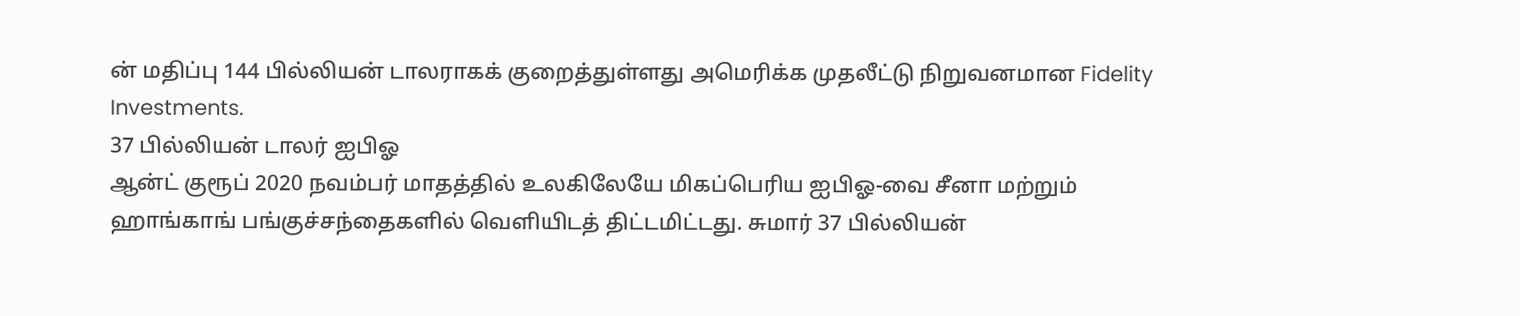ன் மதிப்பு 144 பில்லியன் டாலராகக் குறைத்துள்ளது அமெரிக்க முதலீட்டு நிறுவனமான Fidelity Investments.
37 பில்லியன் டாலர் ஐபிஓ
ஆன்ட் குரூப் 2020 நவம்பர் மாதத்தில் உலகிலேயே மிகப்பெரிய ஐபிஓ-வை சீனா மற்றும் ஹாங்காங் பங்குச்சந்தைகளில் வெளியிடத் திட்டமிட்டது. சுமார் 37 பில்லியன்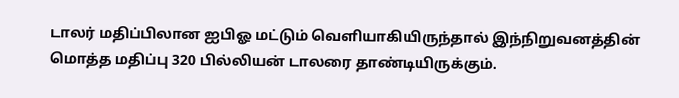டாலர் மதிப்பிலான ஐபிஓ மட்டும் வெளியாகியிருந்தால் இந்நிறுவனத்தின் மொத்த மதிப்பு 320 பில்லியன் டாலரை தாண்டியிருக்கும்.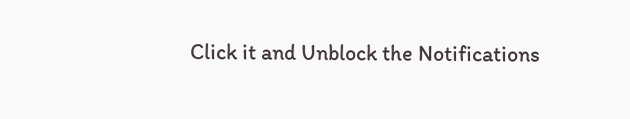Click it and Unblock the Notifications